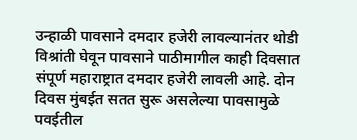उन्हाळी पावसाने दमदार हजेरी लावल्यानंतर थोडी विश्रांती घेवून पावसाने पाठीमागील काही दिवसात संपूर्ण महाराष्ट्रात दमदार हजेरी लावली आहे. दोन दिवस मुंबईत सतत सुरू असलेल्या पावसामुळे पवईतील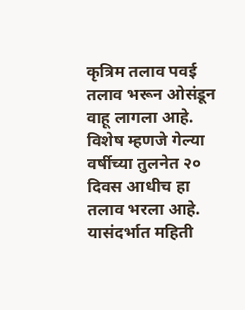कृत्रिम तलाव पवई तलाव भरून ओसंडून वाहू लागला आहे. विशेष म्हणजे गेल्या वर्षीच्या तुलनेत २० दिवस आधीच हा तलाव भरला आहे. यासंदर्भात महिती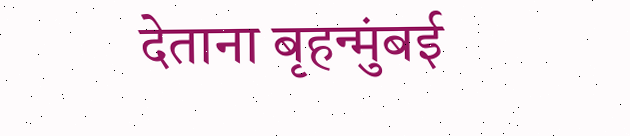देताना बृहन्मुंबई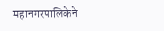महानगरपालिकेने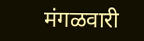मंगळवारी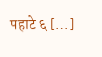पहाटे ६ […]